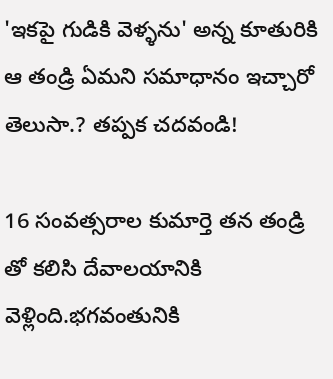'ఇకపై గుడికి వెళ్ళను' అన్న కూతురికి ఆ తండ్రి ఏమని సమాధానం ఇచ్చారో తెలుసా.? తప్పక చదవండి!

16 సంవత్సరాల కుమార్తె తన తండ్రి తో కలిసి దేవాలయానికి వెళ్లింది.భగవంతునికి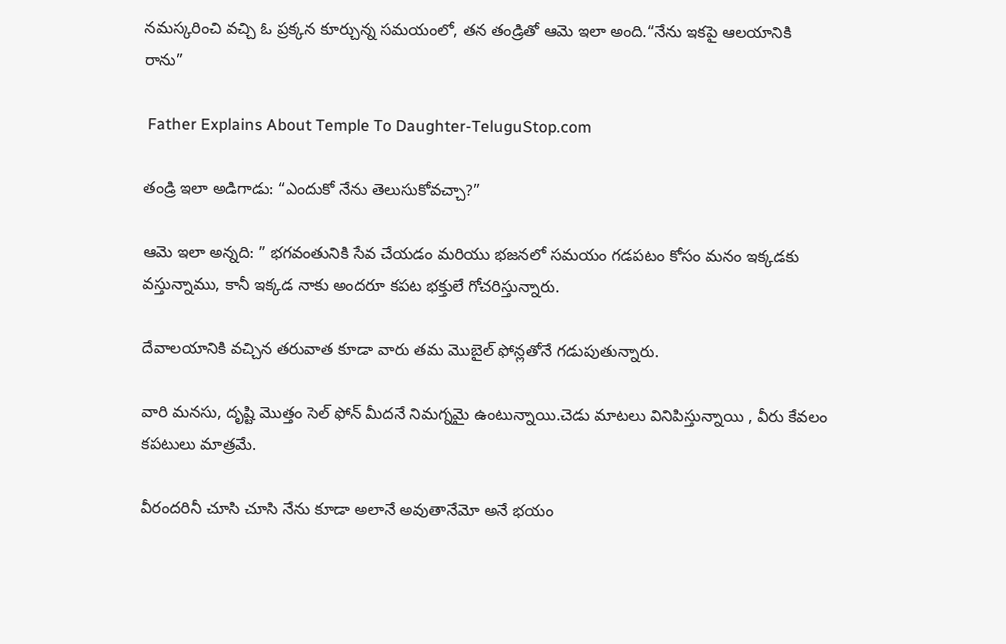నమస్కరించి వచ్చి ఓ ప్రక్కన కూర్చున్న సమయంలో, తన తండ్రితో ఆమె ఇలా అంది.“నేను ఇకపై ఆలయానికి రాను”

 Father Explains About Temple To Daughter-TeluguStop.com

తండ్రి ఇలా అడిగాడు: “ఎందుకో నేను తెలుసుకోవచ్చా?”

ఆమె ఇలా అన్నది: ” భగవంతునికి సేవ చేయడం మరియు భజనలో సమయం గడపటం కోసం మనం ఇక్కడకు వస్తున్నాము, కానీ ఇక్కడ నాకు అందరూ కపట భక్తులే గోచరిస్తున్నారు.

దేవాలయానికి వచ్చిన తరువాత కూడా వారు తమ మొబైల్ ఫోన్లతోనే గడుపుతున్నారు.

వారి మనసు, దృష్టి మొత్తం సెల్ ఫోన్ మీదనే నిమగ్నమై ఉంటున్నాయి.చెడు మాటలు వినిపిస్తున్నాయి , వీరు కేవలం కపటులు మాత్రమే.

వీరందరినీ చూసి చూసి నేను కూడా అలానే అవుతానేమో అనే భయం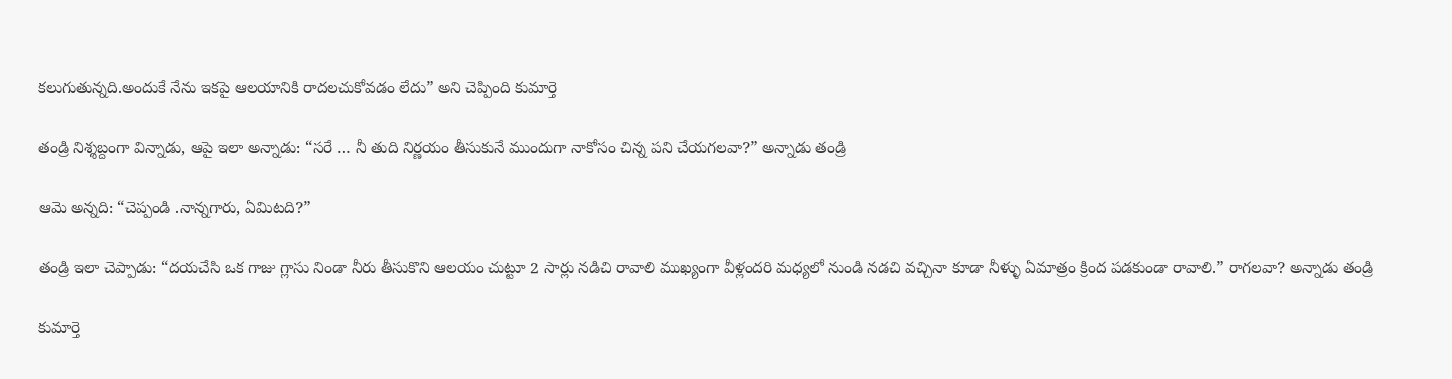కలుగుతున్నది.అందుకే నేను ఇకపై ఆలయానికి రాదలచుకోవడం లేదు” అని చెప్పింది కుమార్తె

తండ్రి నిశ్శబ్దంగా విన్నాడు, ఆపై ఇలా అన్నాడు: “సరే … నీ తుది నిర్ణయం తీసుకునే ముందుగా నాకోసం చిన్న పని చేయగలవా?” అన్నాడు తండ్రి

ఆమె అన్నది: “చెప్పండి .నాన్నగారు, ఏమిటది?”

తండ్రి ఇలా చెప్పాడు: “దయచేసి ఒక గాజు గ్లాసు నిండా నీరు తీసుకొని ఆలయం చుట్టూ 2 సార్లు నడిచి రావాలి ముఖ్యంగా వీళ్లందరి మధ్యలో నుండి నడచి వచ్చినా కూడా నీళ్ళు ఏమాత్రం క్రింద పడకుండా రావాలి.” రాగలవా? అన్నాడు తండ్రి

కుమార్తె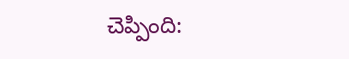చెప్పింది: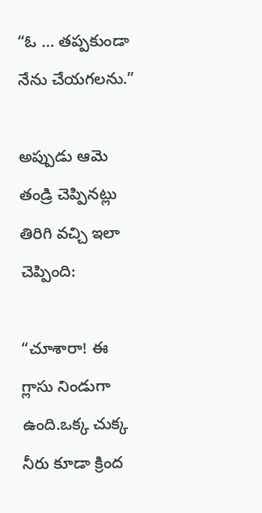“ఓ … తప్పకుండా నేను చేయగలను.”

అప్పుడు ఆమె తండ్రి చెప్పినట్లు తిరిగి వచ్చి ఇలా చెప్పింది:

“చూశారా! ఈ గ్లాసు నిండుగా ఉంది.ఒక్క చుక్క నీరు కూడా క్రింద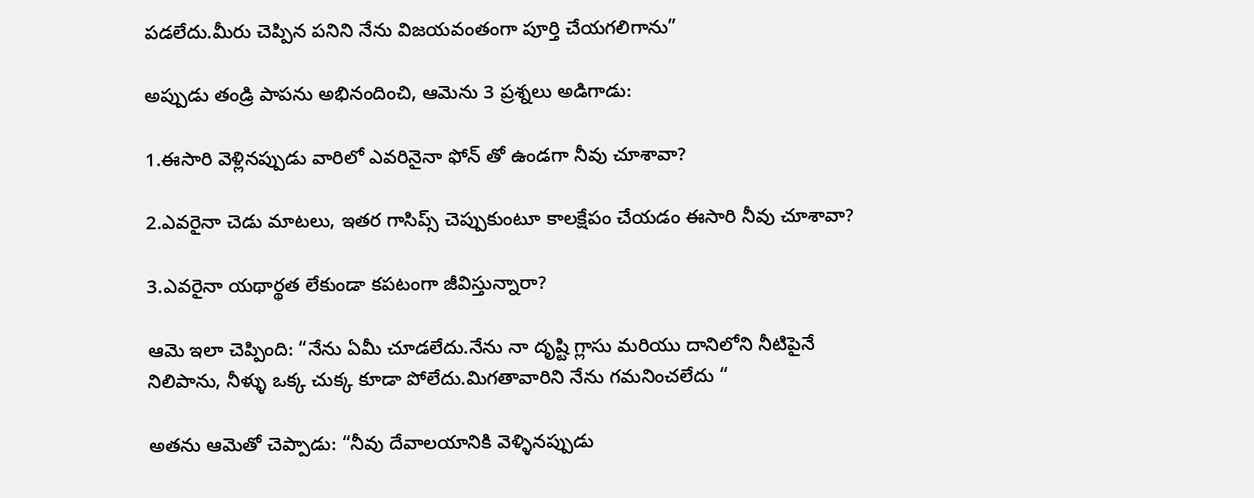పడలేదు.మీరు చెప్పిన పనిని నేను విజయవంతంగా పూర్తి చేయగలిగాను”

అప్పుడు తండ్రి పాపను అభినందించి, ఆమెను 3 ప్రశ్నలు అడిగాడు:

1.ఈసారి వెళ్లినప్పుడు వారిలో ఎవరినైనా ఫోన్ తో ఉండగా నీవు చూశావా?

2.ఎవరైనా చెడు మాటలు, ఇతర గాసిప్స్ చెప్పుకుంటూ కాలక్షేపం చేయడం ఈసారి నీవు చూశావా?

3.ఎవరైనా యథార్థత లేకుండా కపటంగా జీవిస్తున్నారా?

ఆమె ఇలా చెప్పింది: “నేను ఏమీ చూడలేదు.నేను నా దృష్టి గ్లాసు మరియు దానిలోని నీటిపైనే నిలిపాను, నీళ్ళు ఒక్క చుక్క కూడా పోలేదు.మిగతావారిని నేను గమనించలేదు “

అతను ఆమెతో చెప్పాడు: “నీవు దేవాలయానికి వెళ్ళినప్పుడు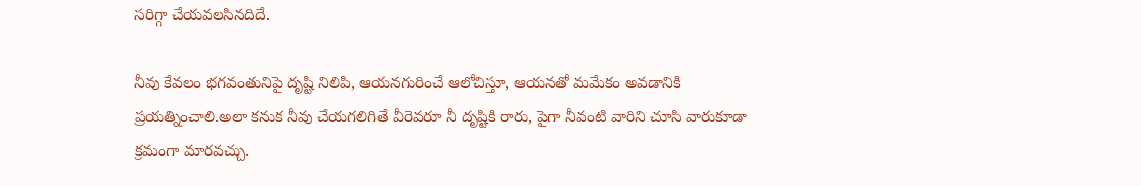సరిగ్గా చేయవలసినదిదే.

నీవు కేవలం భగవంతునిపై దృష్టి నిలిపి, ఆయనగురించే ఆలోచిస్తూ, ఆయనతో మమేకం అవడానికి ప్రయత్నించాలి.అలా కనుక నీవు చేయగలిగితే వీరెవరూ నీ దృష్టికి రారు, పైగా నీవంటి వారిని చూసి వారుకూడా క్రమంగా మారవచ్చు.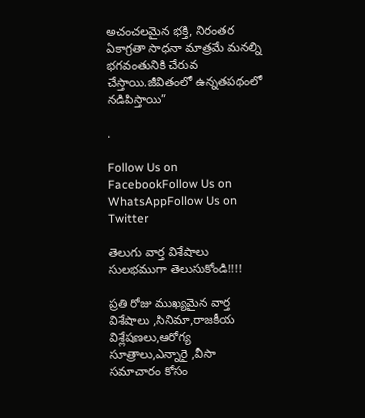అచంచలమైన భక్తి, నిరంతర ఏకాగ్రతా సాధనా మాత్రమే మనల్ని భగవంతునికి చేరువ చేస్తాయి.జీవితంలో ఉన్నతపథంలో నడిపిస్తాయి”

.

Follow Us on FacebookFollow Us on WhatsAppFollow Us on Twitter

తెలుగు వార్త విశేషాలు సులభముగా తెలుసుకోండి!!!!

ప్రతి రోజు ముఖ్యమైన వార్త విశేషాలు ,సినిమా,రాజకీయ విశ్లేషణలు,ఆరోగ్య సూత్రాలు,ఎన్నారై ,వీసా సమాచారం కోసం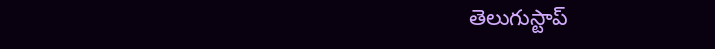తెలుగుస్టాప్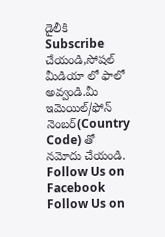డైలీకి Subscribe చేయండి,సోషల్ మీడియా లో ఫాలో అవ్వండి.మీ ఇమెయిల్/ఫోన్ నెంబర్(Country Code) తో నమోదు చేయండి.
Follow Us on Facebook Follow Us on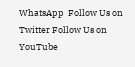WhatsApp  Follow Us on Twitter Follow Us on YouTube